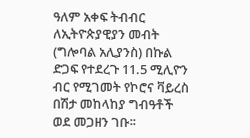ዓለም አቀፍ ትብብር ለኢትዮጵያዊያን መብት (ግሎባል አሊያንስ) በኩል ድጋፍ የተደረጉ 11.5 ሚሊዮን ብር የሚገመት የኮሮና ቫይረስ በሽታ መከላከያ ግብዓቶች ወደ መጋዘን ገቡ፡፡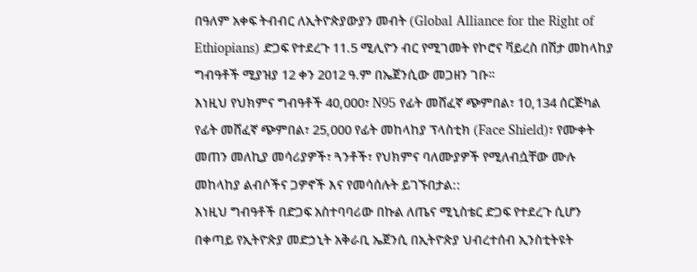በዓለም አቀፍ ትብብር ለኢትዮጵያውያን መብት (Global Alliance for the Right of Ethiopians) ድጋፍ የተደረጉ 11.5 ሚሊዮን ብር የሚገመት የኮሮና ቫይረስ በሽታ መከላከያ ግብዓቶች ሚያዝያ 12 ቀን 2012 ዓ.ም በኤጀንሲው መጋዘን ገቡ፡፡
እነዚህ የህክምና ግብዓቶች 40,000፣ N95 የፊት መሸፈኛ ጭምበል፣ 10,134 ሰርጅካል የፊት መሸፈኛ ጭምበል፣ 25,000 የፊት መከላከያ ፕላስቲክ (Face Shield)፣ የሙቀት መጠን መለኪያ መሳሪያዎች፣ ጓንቶች፣ የህክምና ባለሙያዎች የሚለብሷቸው ሙሉ መከላከያ ልብሶችና ጋዎኖች እና የመሳሰሉት ይገኙበታል::
እነዚህ ግብዓቶች በድጋፍ አስተባባሪው በኩል ለጤና ሚኒስቴር ድጋፍ የተደረጉ ሲሆን በቀጣይ የኢትዮጵያ መድኃኒት አቅራቢ ኤጀንሲ በኢትዮጵያ ህብረተሰብ ኢንስቲትዩት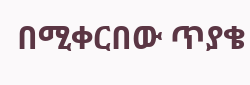በሚቀርበው ጥያቄ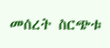መሰረት ስርጭቱ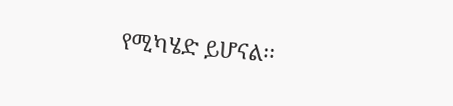የሚካሄድ ይሆናል፡፡